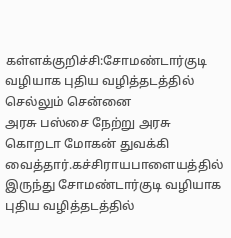கள்ளக்குறிச்சி:சோமண்டார்குடி வழியாக புதிய வழித்தடத்தில் செல்லும் சென்னை
அரசு பஸ்சை நேற்று அரசு கொறடா மோகன் துவக்கி வைத்தார்.கச்சிராயபாளையத்தில்
இருந்து சோமண்டார்குடி வழியாக புதிய வழித்தடத்தில்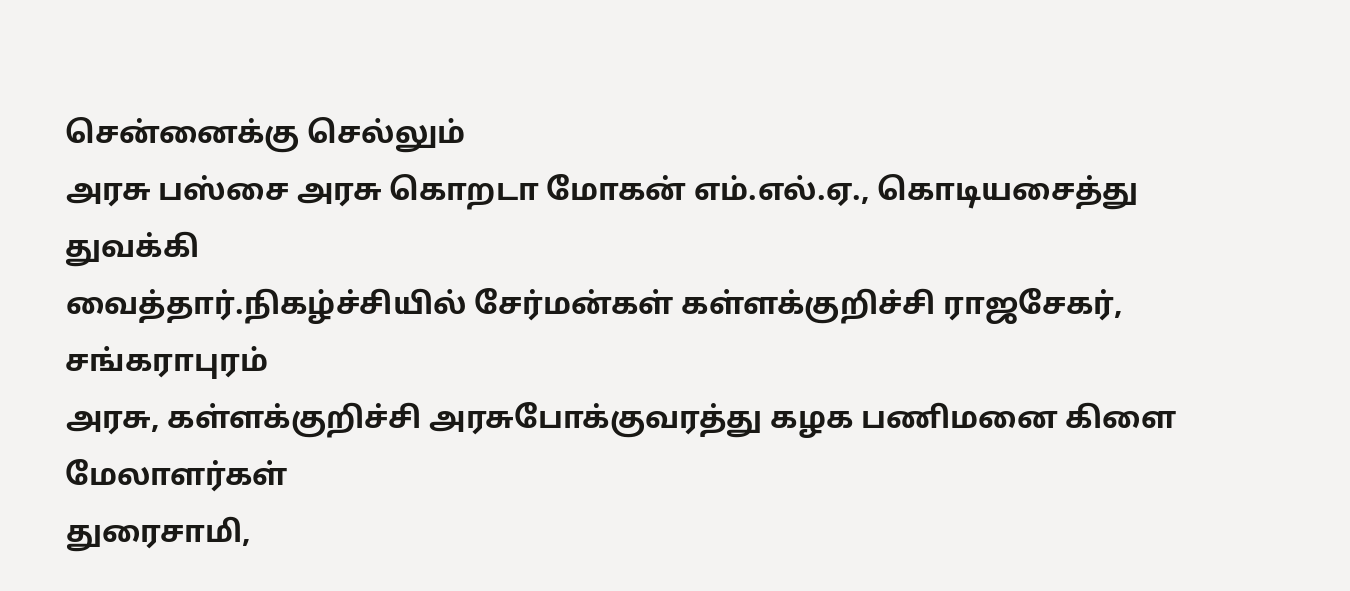சென்னைக்கு செல்லும்
அரசு பஸ்சை அரசு கொறடா மோகன் எம்.எல்.ஏ., கொடியசைத்து துவக்கி
வைத்தார்.நிகழ்ச்சியில் சேர்மன்கள் கள்ளக்குறிச்சி ராஜசேகர், சங்கராபுரம்
அரசு, கள்ளக்குறிச்சி அரசுபோக்குவரத்து கழக பணிமனை கிளை மேலாளர்கள்
துரைசாமி,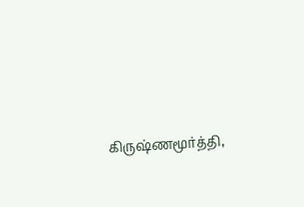கிருஷ்ணமூர்த்தி,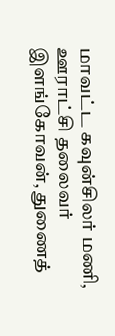மாவட்ட கவுன்சிலர் மணி, ஊராட்சி தலைவர்
இளங்கோவன், துணைத்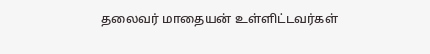தலைவர் மாதையன் உள்ளிட்டவர்கள்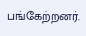பங்கேற்றனர்.